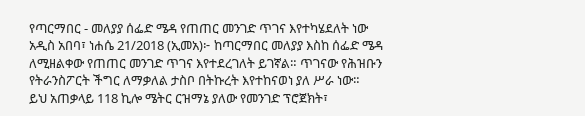የጣርማበር - መለያያ ሰፌድ ሜዳ የጠጠር መንገድ ጥገና እየተካሄደለት ነው
አዲስ አበባ፣ ነሐሴ 21/2018 (ኢመአ)፦ ከጣርማበር መለያያ እስከ ሰፌድ ሜዳ ለሚዘልቀው የጠጠር መንገድ ጥገና እየተደረገለት ይገኛል። ጥገናው የሕዝቡን የትራንስፖርት ችግር ለማቃለል ታስቦ በትኩረት እየተከናወነ ያለ ሥራ ነው።
ይህ አጠቃላይ 118 ኪሎ ሜትር ርዝማኔ ያለው የመንገድ ፕሮጀክት፣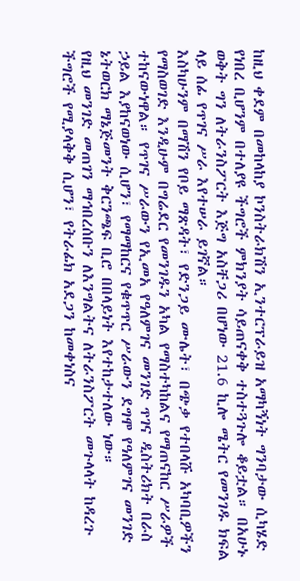ከዚህ ቀደም በመከላከያ ኮንስትራክሽን ኢንተርፕራይዝ አማካኝነት ግንባታው ሲካሄድ የነበረ ቢሆንም በተለያዩ ችግሮች ምክንያት ሳይጠናቀቅ ተስተጓጉሎ ቆይቷል። በአሁኑ ወቅት ግን ለትራንስፖርት እጅግ አስቸጋሪ በሆነው 21.6 ኪሎ ሜትር የመንገዱ ክፍል ላይ ሰፊ የጥገና ሥራ እየተሠራ ይገኛል።
እስካሁንም በማሽን የቦይ ማጽዳት፣ የድንጋይ ሙሌት፣ በጭቃ የተበላሹ አካባቢዎችን የማስወገድ እንዲሁም በግሬደር የመንገዱን አካል የማስተካከልና የማጠናከር ሥራዎች ተከናውነዋል። የጥገና ሥራውን የኢመአ የዓለምገና መንገድ ጥገና ዲስትሪክት በራስ ኃይል እያከናወነው ሲሆን፣ የማማከርና የቁጥጥር ሥራውን ደግሞ የዓለምገና መንገድ ኔትወርክ ማኔጅመንት ቅርንጫፍ ቢሮ በበላይነት እየተከታተለው ነው።
የዚህ መንገድ መጠገን ማኅበረሰቡን ለእንግልትና ለትራንስፖርት መጉላላት ከዳረጉ ችግሮች የሚያላቅቅ ሲሆን፣ የትራፊክ አደጋን ከመቀነስና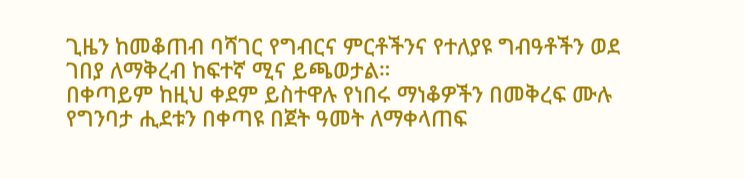ጊዜን ከመቆጠብ ባሻገር የግብርና ምርቶችንና የተለያዩ ግብዓቶችን ወደ ገበያ ለማቅረብ ከፍተኛ ሚና ይጫወታል።
በቀጣይም ከዚህ ቀደም ይስተዋሉ የነበሩ ማነቆዎችን በመቅረፍ ሙሉ የግንባታ ሒደቱን በቀጣዩ በጀት ዓመት ለማቀላጠፍ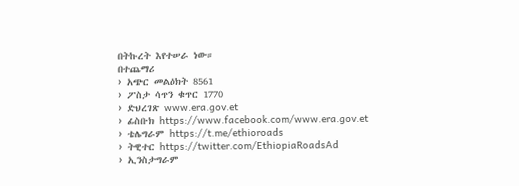በትኩረት እየተሠራ ነው።
በተጨማሪ
› አጭር መልዕክት 8561
› ፖስታ ሳጥን ቁጥር 1770
› ድህረገጽ www.era.gov.et
› ፊስቡክ https://www.facebook.com/www.era.gov.et
› ቴሌግራም https://t.me/ethioroads
› ትዊተር https://twitter.com/EthiopiaRoadsAd
› ኢንስታግራም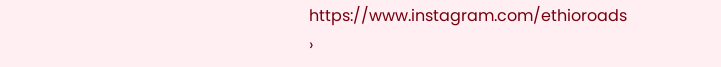https://www.instagram.com/ethioroads
›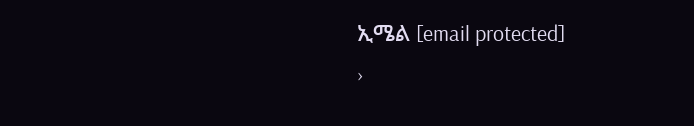ኢሜል [email protected]
›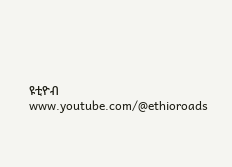ዩቲዮብ www.youtube.com/@ethioroads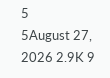5
5August 27, 2026 2.9K 9